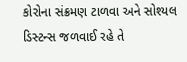કોરોના સંક્રમણ ટાળવા અને સોશ્યલ ડિસ્ટન્સ જળવાઈ રહે તે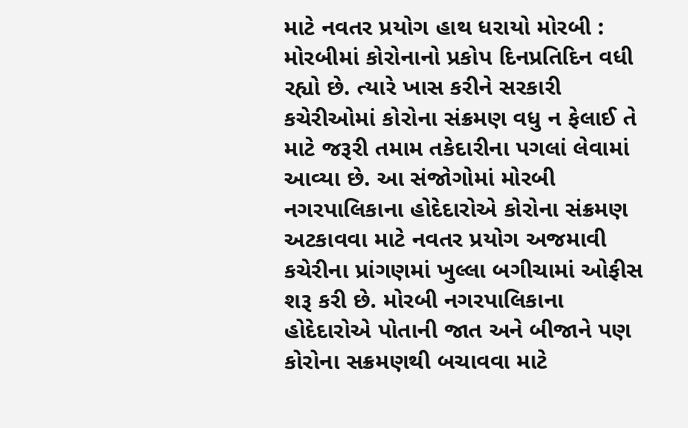માટે નવતર પ્રયોગ હાથ ધરાયો મોરબી : મોરબીમાં કોરોનાનો પ્રકોપ દિનપ્રતિદિન વધી રહ્યો છે. ત્યારે ખાસ કરીને સરકારી કચેરીઓમાં કોરોના સંક્રમણ વધુ ન ફેલાઈ તે માટે જરૂરી તમામ તકેદારીના પગલાં લેવામાં આવ્યા છે. આ સંજોગોમાં મોરબી નગરપાલિકાના હોદેદારોએ કોરોના સંક્રમણ અટકાવવા માટે નવતર પ્રયોગ અજમાવી કચેરીના પ્રાંગણમાં ખુલ્લા બગીચામાં ઓફીસ શરૂ કરી છે. મોરબી નગરપાલિકાના હોદેદારોએ પોતાની જાત અને બીજાને પણ કોરોના સક્રમણથી બચાવવા માટે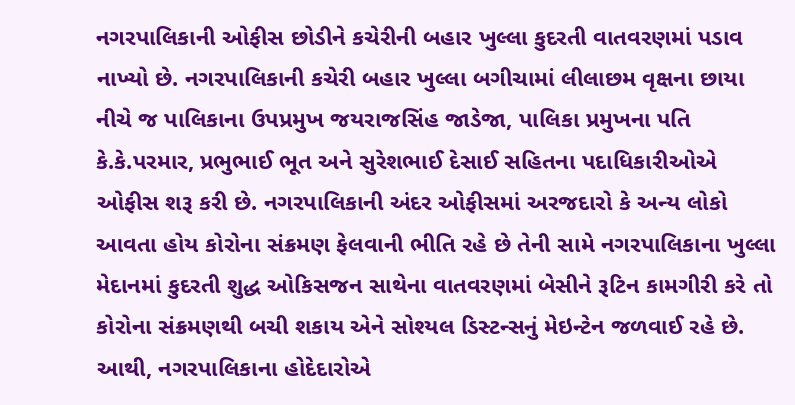નગરપાલિકાની ઓફીસ છોડીને કચેરીની બહાર ખુલ્લા કુદરતી વાતવરણમાં પડાવ નાખ્યો છે. નગરપાલિકાની કચેરી બહાર ખુલ્લા બગીચામાં લીલાછમ વૃક્ષના છાયા નીચે જ પાલિકાના ઉપપ્રમુખ જયરાજસિંહ જાડેજા, પાલિકા પ્રમુખના પતિ કે.કે.પરમાર, પ્રભુભાઈ ભૂત અને સુરેશભાઈ દેસાઈ સહિતના પદાધિકારીઓએ ઓફીસ શરૂ કરી છે. નગરપાલિકાની અંદર ઓફીસમાં અરજદારો કે અન્ય લોકો આવતા હોય કોરોના સંક્રમણ ફેલવાની ભીતિ રહે છે તેની સામે નગરપાલિકાના ખુલ્લા મેદાનમાં કુદરતી શુદ્ધ ઓકિસજન સાથેના વાતવરણમાં બેસીને રૂટિન કામગીરી કરે તો કોરોના સંક્રમણથી બચી શકાય એને સોશ્યલ ડિસ્ટન્સનું મેઇન્ટેન જળવાઈ રહે છે. આથી, નગરપાલિકાના હોદેદારોએ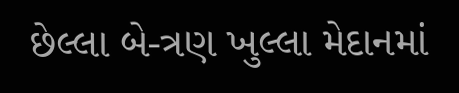છેલ્લા બે-ત્રણ ખુલ્લા મેદાનમાં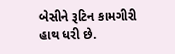બેસીને રૂટિન કામગીરી હાથ ધરી છે.